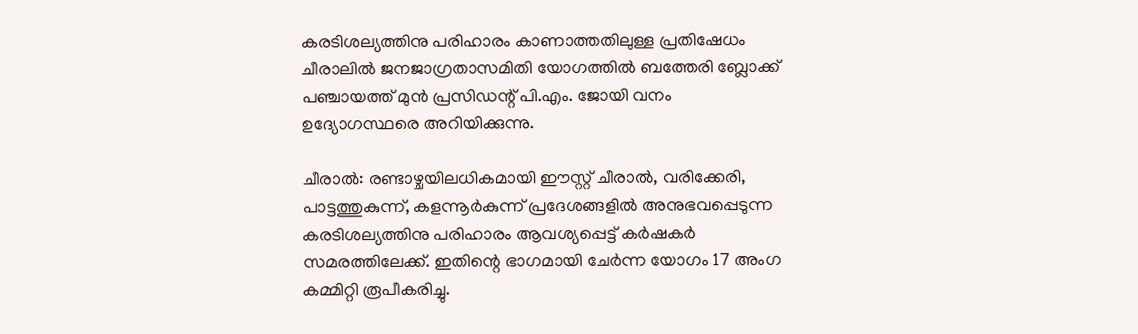കരടിശല്യത്തിനു പരിഹാരം കാണാത്തതിലുള്ള പ്രതിഷേധം ചീരാലില്‍ ജനജാഗ്രതാസമിതി യോഗത്തില്‍ ബത്തേരി ബ്ലോക്ക് പഞ്ചായത്ത് മുന്‍ പ്രസിഡന്റ് പി.എം. ജോയി വനം ഉദ്യോഗസ്ഥരെ അറിയിക്കുന്നു.

ചീരാല്‍: രണ്ടാഴ്ചയിലധികമായി ഈസ്റ്റ് ചീരാല്‍, വരിക്കേരി, പാട്ടത്തുകുന്ന്, കളന്നൂര്‍കുന്ന് പ്രദേശങ്ങളില്‍ അനുഭവപ്പെടുന്ന കരടിശല്യത്തിനു പരിഹാരം ആവശ്യപ്പെട്ട് കര്‍ഷകര്‍ സമരത്തിലേക്ക്. ഇതിന്റെ ഭാഗമായി ചേര്‍ന്ന യോഗം 17 അംഗ കമ്മിറ്റി രൂപീകരിച്ചു.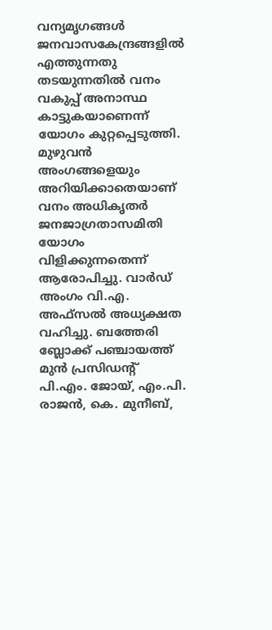വന്യമൃഗങ്ങള്‍ ജനവാസകേന്ദ്രങ്ങളില്‍ എത്തുന്നതു തടയുന്നതില്‍ വനം വകുപ്പ് അനാസ്ഥ കാട്ടുകയാണെന്ന് യോഗം കുറ്റപ്പെടുത്തി. മുഴുവന്‍ അംഗങ്ങളെയും അറിയിക്കാതെയാണ് വനം അധികൃതര്‍ ജനജാഗ്രതാസമിതി യോഗം വിളിക്കുന്നതെന്ന് ആരോപിച്ചു. വാര്‍ഡ് അംഗം വി.എ. അഫ്‌സല്‍ അധ്യക്ഷത വഹിച്ചു. ബത്തേരി ബ്ലോക്ക് പഞ്ചായത്ത് മുന്‍ പ്രസിഡന്റ് പി.എം. ജോയ്, എം.പി. രാജന്‍, കെ. മുനീബ്,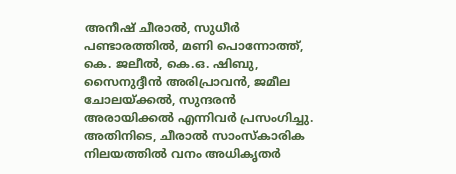അനീഷ് ചീരാല്‍, സുധീര്‍ പണ്ടാരത്തില്‍, മണി പൊന്നോത്ത്, കെ. ജലീല്‍, കെ.ഒ. ഷിബു, സൈനുദ്ദീന്‍ അരിപ്രാവന്‍, ജമീല ചോലയ്ക്കല്‍, സുന്ദരന്‍ അരായിക്കല്‍ എന്നിവര്‍ പ്രസംഗിച്ചു.
അതിനിടെ, ചീരാല്‍ സാംസ്‌കാരിക നിലയത്തില്‍ വനം അധികൃതര്‍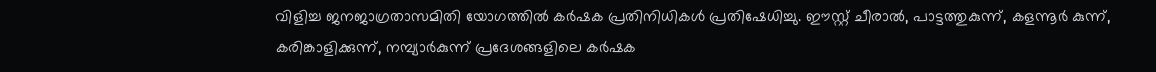വിളിച്ച ജനജാഗ്രതാസമിതി യോഗത്തില്‍ കര്‍ഷക പ്രതിനിധികള്‍ പ്രതിഷേധിച്ചു. ഈസ്റ്റ് ചീരാല്‍, പാട്ടത്തുകുന്ന്, കളന്നൂര്‍ കുന്ന്, കരിങ്കാളിക്കുന്ന്, നമ്പ്യാര്‍കുന്ന് പ്രദേശങ്ങളിലെ കര്‍ഷക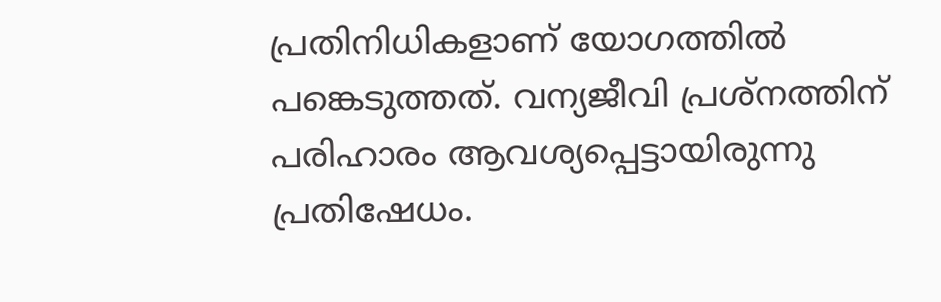പ്രതിനിധികളാണ് യോഗത്തില്‍ പങ്കെടുത്തത്. വന്യജീവി പ്രശ്‌നത്തിന് പരിഹാരം ആവശ്യപ്പെട്ടായിരുന്നു പ്രതിഷേധം.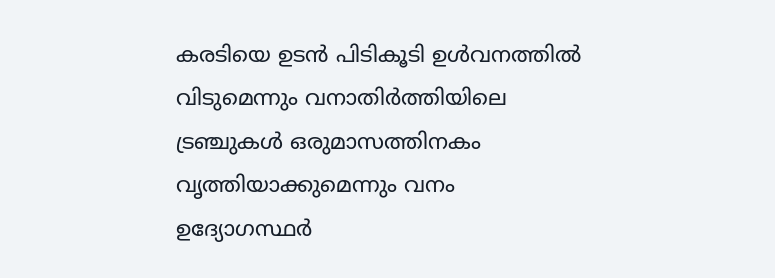കരടിയെ ഉടന്‍ പിടികൂടി ഉള്‍വനത്തില്‍ വിടുമെന്നും വനാതിര്‍ത്തിയിലെ ട്രഞ്ചുകള്‍ ഒരുമാസത്തിനകം വൃത്തിയാക്കുമെന്നും വനം ഉദ്യോഗസ്ഥര്‍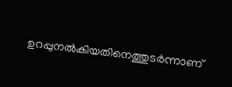ഉറപ്പുനല്‍കിയതിനെത്തുടര്‍ന്നാണ്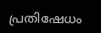പ്രതിഷേധം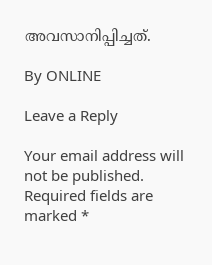അവസാനിപ്പിച്ചത്.

By ONLINE

Leave a Reply

Your email address will not be published. Required fields are marked *